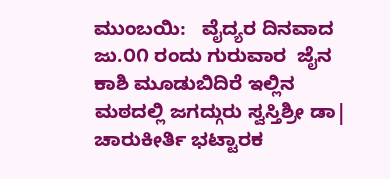ಮುಂಬಯಿ:   ವೈದ್ಯರ ದಿನವಾದ ಜು.೦೧ ರಂದು ಗುರುವಾರ  ಜೈನ ಕಾಶಿ ಮೂಡುಬಿದಿರೆ ಇಲ್ಲಿನ ಮಠದಲ್ಲಿ ಜಗದ್ಗುರು ಸ್ವಸ್ತಿಶ್ರೀ ಡಾ| ಚಾರುಕೀರ್ತಿ ಭಟ್ಟಾರಕ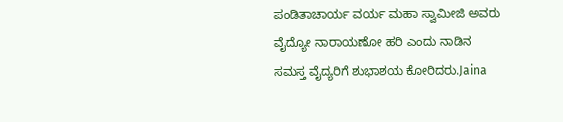ಪಂಡಿತಾಚಾರ್ಯ ವರ್ಯ ಮಹಾ ಸ್ವಾಮೀಜಿ ಅವರು ವೈದ್ಯೋ ನಾರಾಯಣೋ ಹರಿ ಎಂದು ನಾಡಿನ ಸಮಸ್ತ ವೈದ್ಯರಿಗೆ ಶುಭಾಶಯ ಕೋರಿದರು.Jaina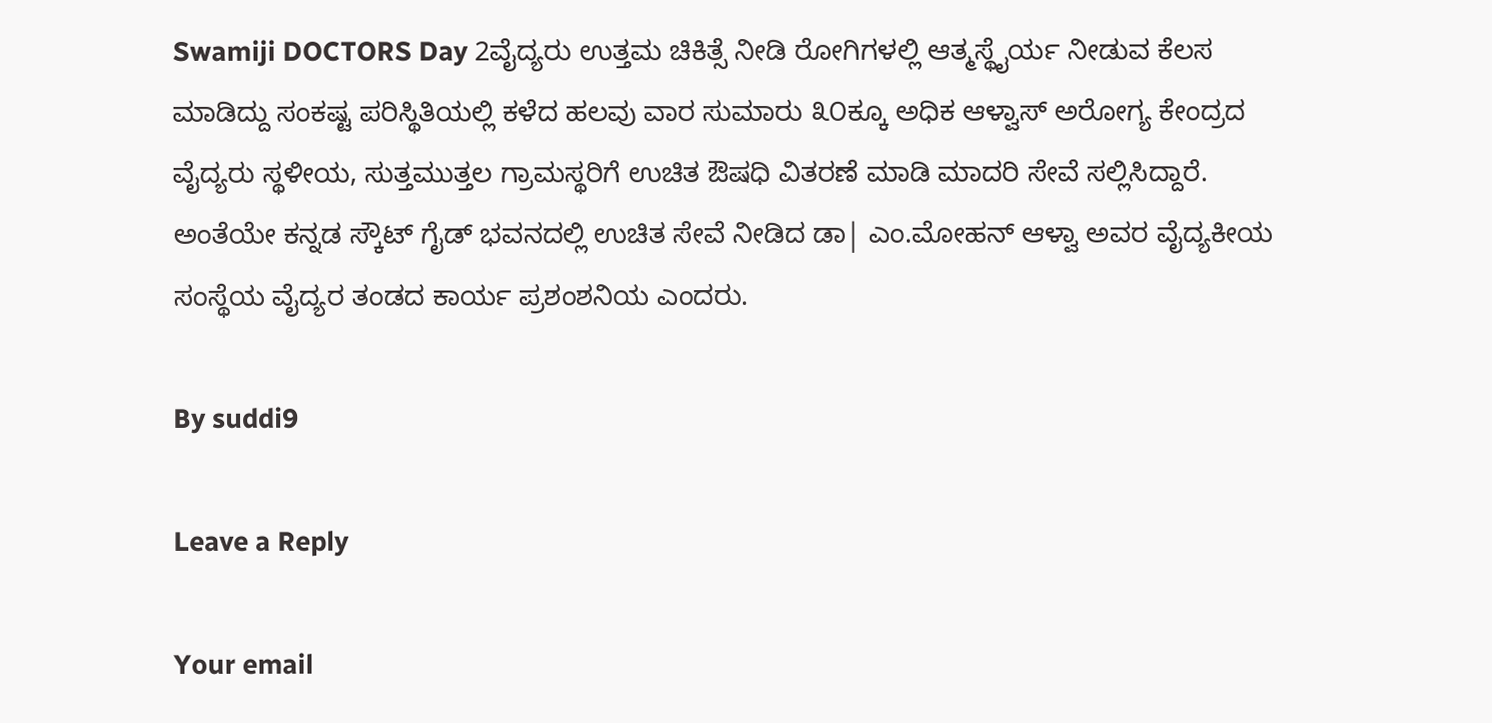Swamiji DOCTORS Day 2ವೈದ್ಯರು ಉತ್ತಮ ಚಿಕಿತ್ಸೆ ನೀಡಿ ರೋಗಿಗಳಲ್ಲಿ ಆತ್ಮಸ್ಥೈರ್ಯ ನೀಡುವ ಕೆಲಸ ಮಾಡಿದ್ದು ಸಂಕಷ್ಟ ಪರಿಸ್ಥಿತಿಯಲ್ಲಿ ಕಳೆದ ಹಲವು ವಾರ ಸುಮಾರು ೩೦ಕ್ಕೂ ಅಧಿಕ ಆಳ್ವಾಸ್ ಅರೋಗ್ಯ ಕೇಂದ್ರದ ವೈದ್ಯರು ಸ್ಥಳೀಯ, ಸುತ್ತಮುತ್ತಲ ಗ್ರಾಮಸ್ಥರಿಗೆ ಉಚಿತ ಔಷಧಿ ವಿತರಣೆ ಮಾಡಿ ಮಾದರಿ ಸೇವೆ ಸಲ್ಲಿಸಿದ್ದಾರೆ. ಅಂತೆಯೇ ಕನ್ನಡ ಸ್ಕೌಟ್ ಗೈಡ್ ಭವನದಲ್ಲಿ ಉಚಿತ ಸೇವೆ ನೀಡಿದ ಡಾ| ಎಂ.ಮೋಹನ್ ಆಳ್ವಾ ಅವರ ವೈದ್ಯಕೀಯ ಸಂಸ್ಥೆಯ ವೈದ್ಯರ ತಂಡದ ಕಾರ್ಯ ಪ್ರಶಂಶನಿಯ ಎಂದರು.

By suddi9

Leave a Reply

Your email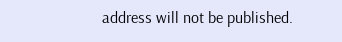address will not be published.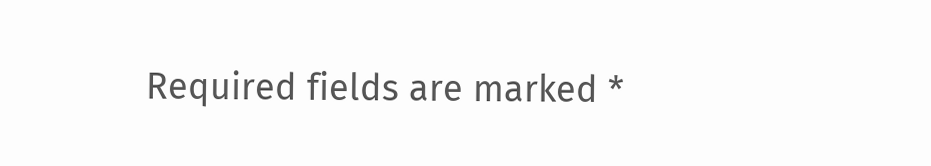Required fields are marked *